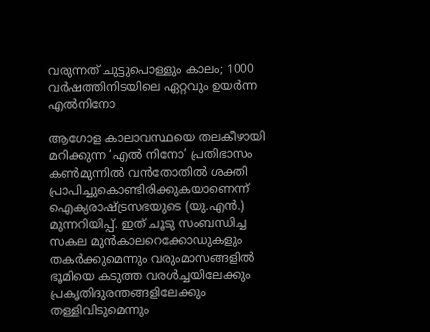വരുന്നത് ചുട്ടുപൊള്ളും കാലം; 1000 വർഷത്തിനിടയിലെ ഏറ്റവും ഉയർന്ന എൽനിനോ

ആഗോള കാലാവസ്ഥയെ തലകീഴായി മറിക്കുന്ന ‘എൽ നിനോ’ പ്രതിഭാസം കൺമുന്നിൽ വൻതോതിൽ ശക്തി പ്രാപിച്ചുകൊണ്ടിരിക്കുകയാണെന്ന് ഐക്യരാഷ്ട്രസഭയുടെ (യു.എൻ.) മുന്നറിയിപ്പ്. ഇത് ചൂടു സംബന്ധിച്ച സകല മുൻകാലറെക്കോഡുകളും തകർക്കുമെന്നും വരുംമാസങ്ങളിൽ ഭൂമിയെ കടുത്ത വരൾച്ചയിലേക്കും പ്രകൃതിദുരന്തങ്ങളിലേക്കും തള്ളിവിടുമെന്നും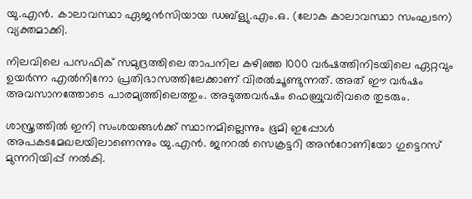യു.എൻ. കാലാവസ്ഥാ ഏജൻസിയായ ഡബ്ള്യു.എം.ഒ. (ലോക കാലാവസ്ഥാ സംഘടന) വ്യക്തമാക്കി.

നിലവിലെ പസഫിക് സമുദ്രത്തിലെ താപനില കഴിഞ്ഞ 1000 വർഷത്തിനിടയിലെ ഏറ്റവും ഉയർന്ന എൽനിനോ പ്രതിഭാസത്തിലേക്കാണ് വിരൽചൂണ്ടുന്നത്. അത് ഈ വർഷം അവസാനത്തോടെ പാരമ്യത്തിലെത്തും. അടുത്തവർഷം ഫെബ്രുവരിവരെ തുടരും.

ശാസ്ത്രത്തിൽ ഇനി സംശയങ്ങൾക്ക് സ്ഥാനമില്ലെന്നും ഭൂമി ഇപ്പോൾ അപകടമേഖലയിലാണെന്നും യു.എൻ. ജനറൽ സെക്രട്ടറി അൻറോണിയോ ഗുട്ടെറസ് മുന്നറിയിപ്പ് നൽകി.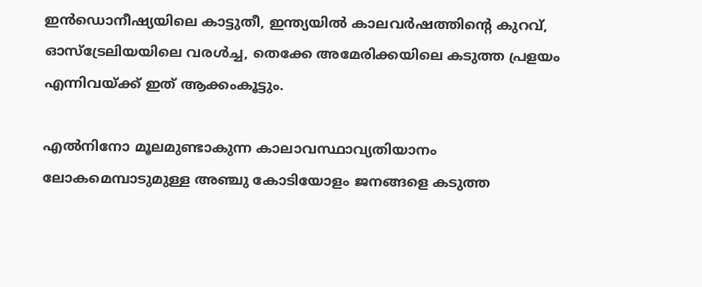ഇൻഡൊനീഷ്യയിലെ കാട്ടുതീ, ഇന്ത്യയിൽ കാലവർഷത്തിന്റെ കുറവ്, ഓസ്ട്രേലിയയിലെ വരൾച്ച, തെക്കേ അമേരിക്കയിലെ കടുത്ത പ്രളയം എന്നിവയ്ക്ക് ഇത് ആക്കംകൂട്ടും.

എൽനിനോ മൂലമുണ്ടാകുന്ന കാലാവസ്ഥാവ്യതിയാനം ലോകമെമ്പാടുമുള്ള അഞ്ചു കോടിയോളം ജനങ്ങളെ കടുത്ത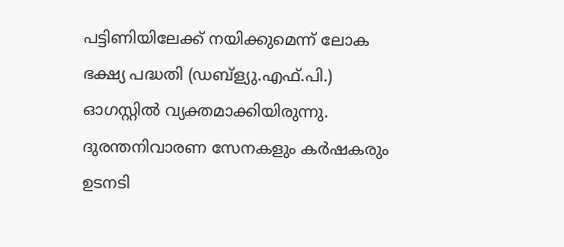പട്ടിണിയിലേക്ക് നയിക്കുമെന്ന് ലോക ഭക്ഷ്യ പദ്ധതി (ഡബ്ള്യു.എഫ്.പി.) ഓഗസ്റ്റിൽ വ്യക്തമാക്കിയിരുന്നു. ദുരന്തനിവാരണ സേനകളും കർഷകരും ഉടനടി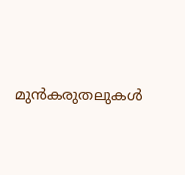മുൻകരുതലുകൾ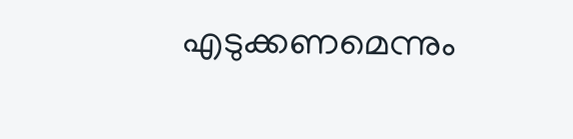എടുക്കണമെന്നും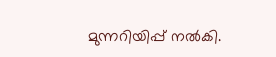മുന്നറിയിപ്പ് നൽകി.